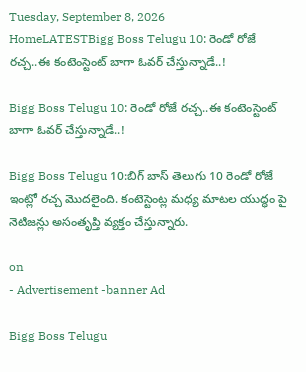Tuesday, September 8, 2026
HomeLATESTBigg Boss Telugu 10: రెండో రోజే రచ్చ..ఈ కంటెంస్టెంట్ బాగా ఓవర్ చేస్తున్నాడే..!

Bigg Boss Telugu 10: రెండో రోజే రచ్చ..ఈ కంటెంస్టెంట్ బాగా ఓవర్ చేస్తున్నాడే..!

Bigg Boss Telugu 10:బిగ్ బాస్ తెలుగు 10 రెండో రోజే ఇంట్లో రచ్చ మొదలైంది. కంటెస్టెంట్ల మధ్య మాటల యుద్ధం పై నెటిజన్లు అసంతృప్తి వ్యక్తం చేస్తున్నారు.

on
- Advertisement -banner Ad

Bigg Boss Telugu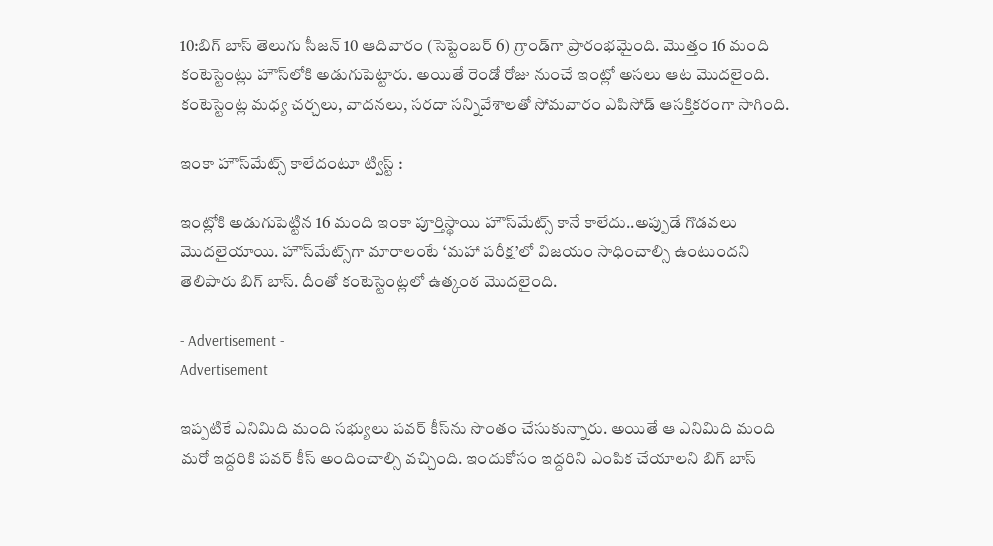10:బిగ్ బాస్ తెలుగు సీజన్ 10 ఆదివారం (సెప్టెంబర్ 6) గ్రాండ్‌గా ప్రారంభమైంది. మొత్తం 16 మంది కంటెస్టెంట్లు హౌస్‌లోకి అడుగుపెట్టారు. అయితే రెండో రోజు నుంచే ఇంట్లో అసలు ఆట మొదలైంది. కంటెస్టెంట్ల మధ్య చర్చలు, వాదనలు, సరదా సన్నివేశాలతో సోమవారం ఎపిసోడ్ ఆసక్తికరంగా సాగింది.

ఇంకా హౌస్‌మేట్స్ కాలేదంటూ ట్విస్ట్ :

ఇంట్లోకి అడుగుపెట్టిన 16 మంది ఇంకా పూర్తిస్థాయి హౌస్‌మేట్స్ కానే కాలేదు..అప్పుడే గొడవలు మొదలైయాయి. హౌస్‌మేట్స్‌గా మారాలంటే ‘మహా పరీక్ష’లో విజయం సాధించాల్సి ఉంటుందని తెలిపారు బిగ్ బాస్. దీంతో కంటెస్టెంట్లలో ఉత్కంఠ మొదలైంది.

- Advertisement -
Advertisement

ఇప్పటికే ఎనిమిది మంది సభ్యులు పవర్ కీస్‌ను సొంతం చేసుకున్నారు. అయితే ఆ ఎనిమిది మంది మరో ఇద్దరికి పవర్ కీస్ అందించాల్సి వచ్చింది. ఇందుకోసం ఇద్దరిని ఎంపిక చేయాలని బిగ్ బాస్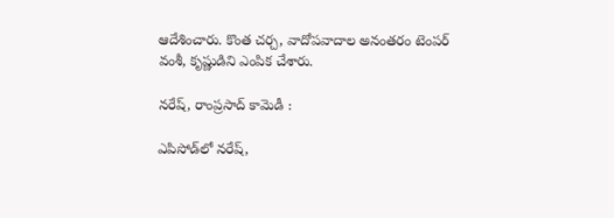ఆదేశించారు. కొంత చర్చ, వాదోపవాదాల అనంతరం టెంపర్ వంశీ, కృష్ణుడిని ఎంపిక చేశారు.

నరేష్, రాంప్రసాద్ కామెడీ :

ఎపిసోడ్‌లో నరేష్,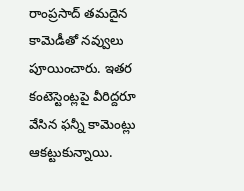రాంప్రసాద్ తమదైన కామెడీతో నవ్వులు పూయించారు. ఇతర కంటెస్టెంట్లపై వీరిద్దరూ వేసిన ఫన్నీ కామెంట్లు ఆకట్టుకున్నాయి.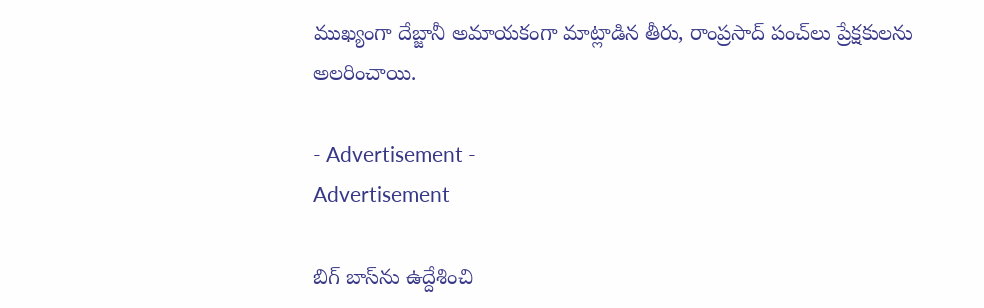ముఖ్యంగా దేబ్జానీ అమాయకంగా మాట్లాడిన తీరు, రాంప్రసాద్ పంచ్‌లు ప్రేక్షకులను అలరించాయి.

- Advertisement -
Advertisement

బిగ్ బాస్‌ను ఉద్దేశించి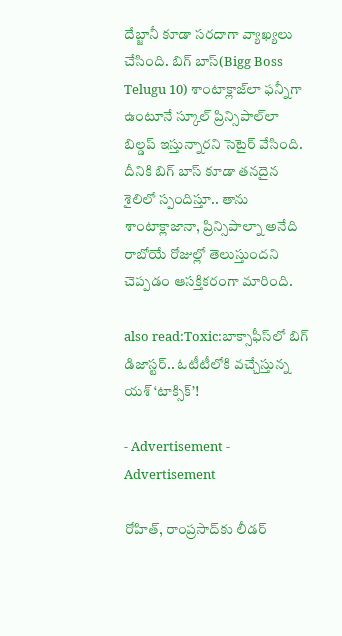దేబ్జానీ కూడా సరదాగా వ్యాఖ్యలు చేసింది. బిగ్ బాస్(Bigg Boss Telugu 10) శాంటాక్లాజ్‌లా ఫన్నీగా ఉంటూనే స్కూల్ ప్రిన్సిపాల్‌లా బిల్డప్ ఇస్తున్నారని సెటైర్ వేసింది. దీనికి బిగ్ బాస్ కూడా తనదైన శైలిలో స్పందిస్తూ.. తాను శాంటాక్లాజానా, ప్రిన్సిపాల్నా అనేది రాబోయే రోజుల్లో తెలుస్తుందని చెప్పడం ఆసక్తికరంగా మారింది.

also read:Toxic:బాక్సాఫీస్‌లో బిగ్ డిజాస్టర్.. ఓటీటీలోకి వచ్చేస్తున్న యశ్ ‘టాక్సిక్’!

- Advertisement -
Advertisement

రోహిత్, రాంప్రసాద్‌కు లీడర్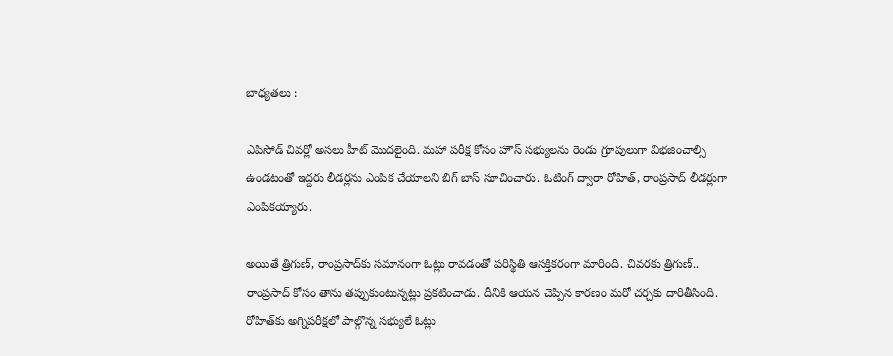బాధ్యతలు :

ఎపిసోడ్ చివర్లో అసలు హీట్ మొదలైంది. మహా పరీక్ష కోసం హౌస్ సభ్యులను రెండు గ్రూపులుగా విభజించాల్సి ఉండటంతో ఇద్దరు లీడర్లను ఎంపిక చేయాలని బిగ్ బాస్ సూచించారు. ఓటింగ్ ద్వారా రోహిత్, రాంప్రసాద్ లీడర్లుగా ఎంపికయ్యారు.

అయితే త్రిగుణ్, రాంప్రసాద్‌కు సమానంగా ఓట్లు రావడంతో పరిస్థితి ఆసక్తికరంగా మారింది. చివరకు త్రిగుణ్.. రాంప్రసాద్ కోసం తాను తప్పుకుంటున్నట్లు ప్రకటించాడు. దీనికి ఆయన చెప్పిన కారణం మరో చర్చకు దారితీసింది. రోహిత్‌కు అగ్నిపరీక్షలో పాల్గొన్న సభ్యులే ఓట్లు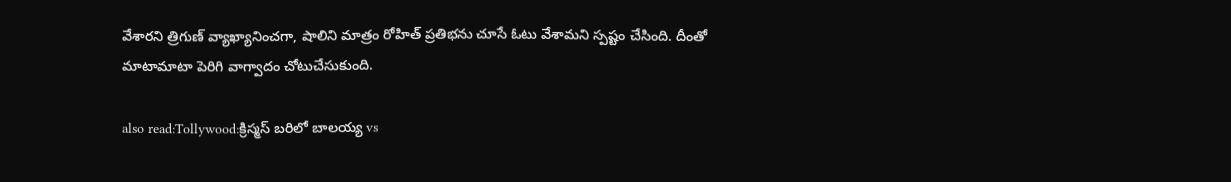వేశారని త్రిగుణ్ వ్యాఖ్యానించగా, షాలిని మాత్రం రోహిత్ ప్రతిభను చూసే ఓటు వేశామని స్పష్టం చేసింది. దీంతో మాటామాటా పెరిగి వాగ్వాదం చోటుచేసుకుంది.

also read:Tollywood:క్రిస్మస్ బరిలో బాలయ్య vs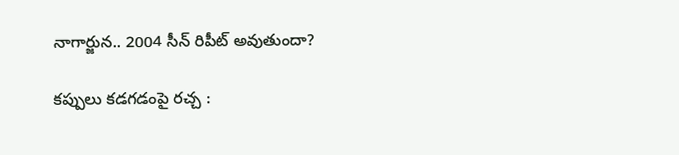నాగార్జున.. 2004 సీన్ రిపీట్ అవుతుందా?

కప్పులు కడగడంపై రచ్చ :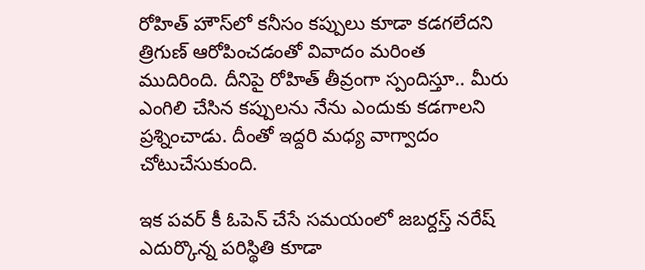రోహిత్ హౌస్‌లో కనీసం కప్పులు కూడా కడగలేదని త్రిగుణ్ ఆరోపించడంతో వివాదం మరింత ముదిరింది. దీనిపై రోహిత్ తీవ్రంగా స్పందిస్తూ.. మీరు ఎంగిలి చేసిన కప్పులను నేను ఎందుకు కడగాలని ప్రశ్నించాడు. దీంతో ఇద్దరి మధ్య వాగ్వాదం చోటుచేసుకుంది.

ఇక పవర్ కీ ఓపెన్ చేసే సమయంలో జబర్దస్త్ నరేష్ ఎదుర్కొన్న పరిస్థితి కూడా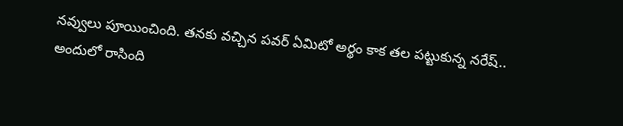నవ్వులు పూయించింది. తనకు వచ్చిన పవర్ ఏమిటో అర్థం కాక తల పట్టుకున్న నరేష్.. అందులో రాసింది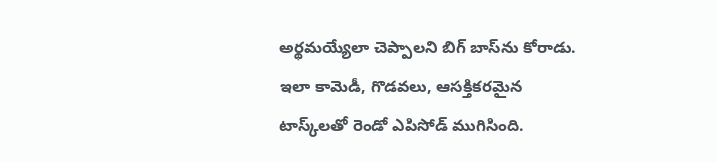అర్థమయ్యేలా చెప్పాలని బిగ్ బాస్‌ను కోరాడు. ఇలా కామెడీ, గొడవలు, ఆసక్తికరమైన టాస్క్‌లతో రెండో ఎపిసోడ్ ముగిసింది.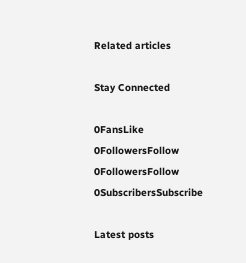Related articles

Stay Connected

0FansLike
0FollowersFollow
0FollowersFollow
0SubscribersSubscribe

Latest posts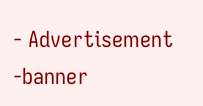- Advertisement -banner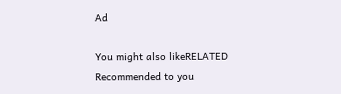Ad

You might also likeRELATED
Recommended to you